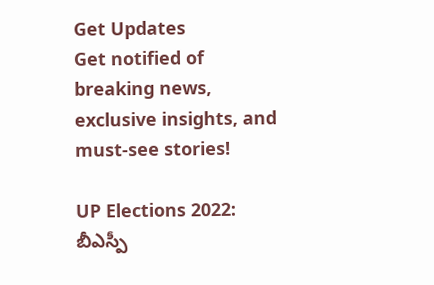Get Updates
Get notified of breaking news, exclusive insights, and must-see stories!

UP Elections 2022: బీఎస్పీ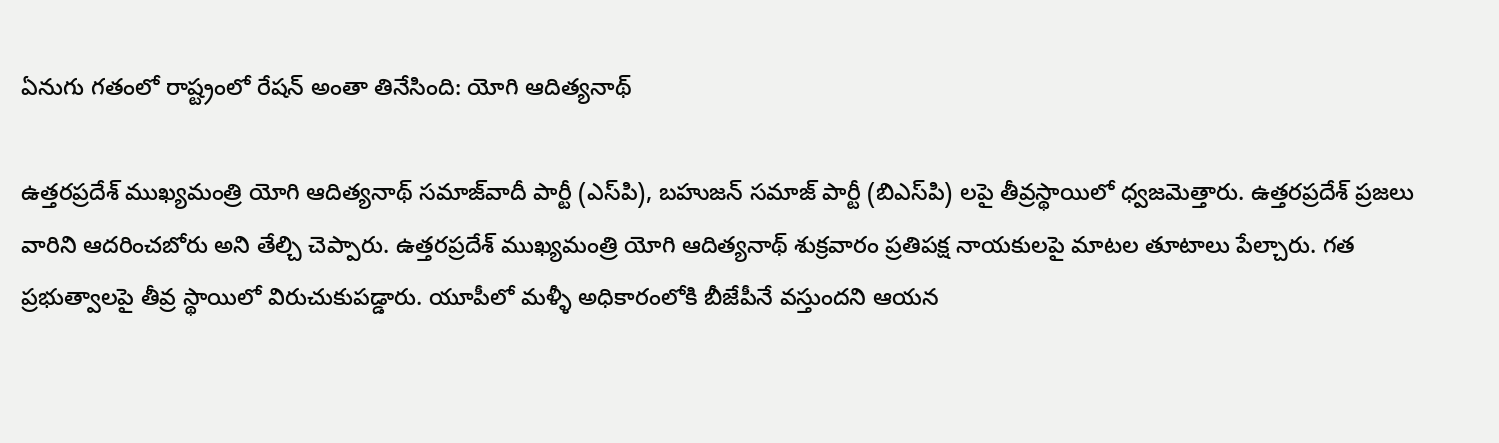ఏనుగు గతంలో రాష్ట్రంలో రేషన్ అంతా తినేసింది: యోగి ఆదిత్యనాథ్

ఉత్తరప్రదేశ్ ముఖ్యమంత్రి యోగి ఆదిత్యనాథ్ సమాజ్‌వాదీ పార్టీ (ఎస్‌పి), బహుజన్ సమాజ్ పార్టీ (బిఎస్‌పి) లపై తీవ్రస్థాయిలో ధ్వజమెత్తారు. ఉత్తరప్రదేశ్ ప్రజలు వారిని ఆదరించబోరు అని తేల్చి చెప్పారు. ఉత్తరప్రదేశ్ ముఖ్యమంత్రి యోగి ఆదిత్యనాథ్ శుక్రవారం ప్రతిపక్ష నాయకులపై మాటల తూటాలు పేల్చారు. గత ప్రభుత్వాలపై తీవ్ర స్థాయిలో విరుచుకుపడ్డారు. యూపీలో మళ్ళీ అధికారంలోకి బీజేపీనే వస్తుందని ఆయన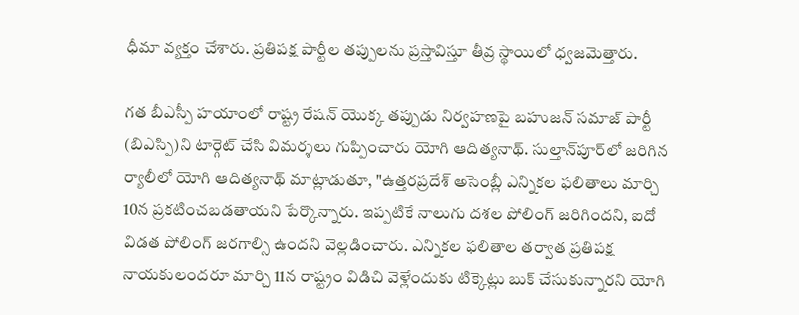ధీమా వ్యక్తం చేశారు. ప్రతిపక్ష పార్టీల తప్పులను ప్రస్తావిస్తూ తీవ్ర స్థాయిలో ధ్వజమెత్తారు.

గత బీఎస్పీ హయాంలో రాష్ట్ర రేషన్ యొక్క తప్పుడు నిర్వహణపై బహుజన్ సమాజ్ పార్టీ (బిఎస్పి)ని టార్గెట్ చేసి విమర్శలు గుప్పించారు యోగి ఆదిత్యనాథ్. సుల్తాన్‌పూర్‌లో జరిగిన ర్యాలీలో యోగి ఆదిత్యనాథ్ మాట్లాడుతూ, "ఉత్తరప్రదేశ్ అసెంబ్లీ ఎన్నికల ఫలితాలు మార్చి 10న ప్రకటించబడతాయని పేర్కొన్నారు. ఇప్పటికే నాలుగు దశల పోలింగ్ జరిగిందని, ఐదో విడత పోలింగ్ జరగాల్సి ఉందని వెల్లడించారు. ఎన్నికల ఫలితాల తర్వాత ప్రతిపక్ష నాయకులందరూ మార్చి 11న రాష్ట్రం విడిచి వెళ్లేందుకు టిక్కెట్లు బుక్ చేసుకున్నారని యోగి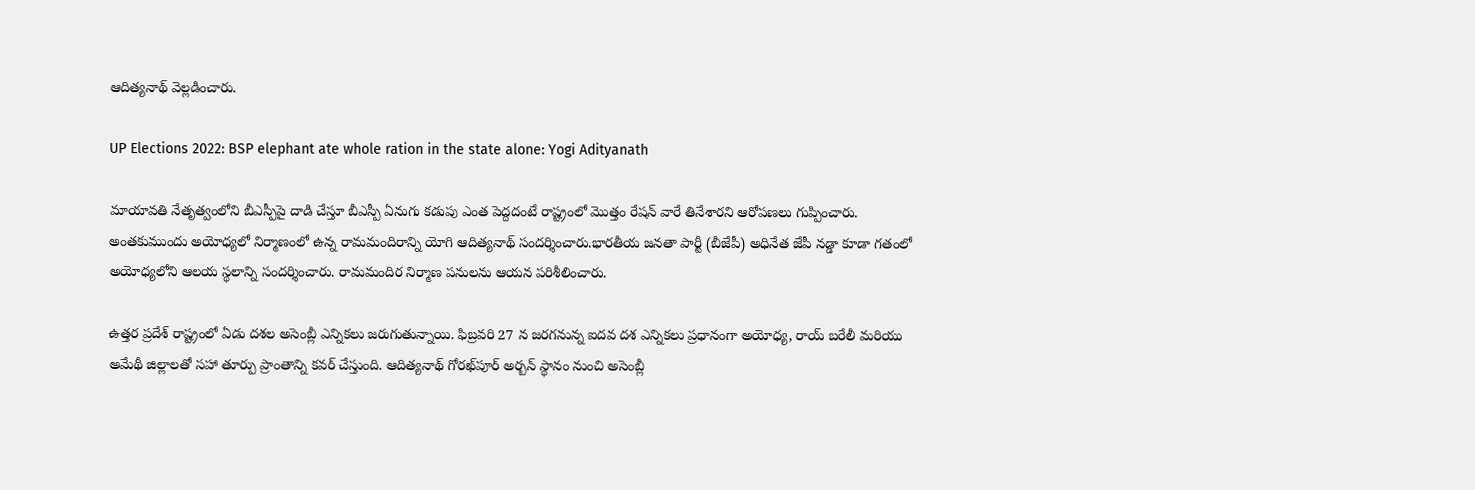ఆదిత్యనాథ్ వెల్లడించారు.

UP Elections 2022: BSP elephant ate whole ration in the state alone: Yogi Adityanath

మాయావతి నేతృత్వంలోని బీఎస్పీపై దాడి చేస్తూ బీఎస్పీ ఏనుగు కడుపు ఎంత పెద్దదంటే రాష్ట్రంలో మొత్తం రేషన్ వారే తినేశారని ఆరోపణలు గుప్పించారు. అంతకుముందు అయోధ్యలో నిర్మాణంలో ఉన్న రామమందిరాన్ని యోగి ఆదిత్యనాథ్ సందర్శించారు.భారతీయ జనతా పార్టీ (బీజేపీ) అధినేత జేపీ నడ్డా కూడా గతంలో అయోధ్యలోని ఆలయ స్థలాన్ని సందర్శించారు. రామమందిర నిర్మాణ పనులను ఆయన పరిశీలించారు.

ఉత్తర ప్రదేశ్ రాష్ట్రంలో ఏడు దశల అసెంబ్లీ ఎన్నికలు జరుగుతున్నాయి. ఫిబ్రవరి 27 న జరగనున్న ఐదవ దశ ఎన్నికలు ప్రధానంగా అయోధ్య, రాయ్ బరేలీ మరియు అమేథీ జిల్లాలతో సహా తూర్పు ప్రాంతాన్ని కవర్ చేస్తుంది. ఆదిత్యనాథ్ గోరఖ్‌పూర్ అర్బన్ స్థానం నుంచి అసెంబ్లీ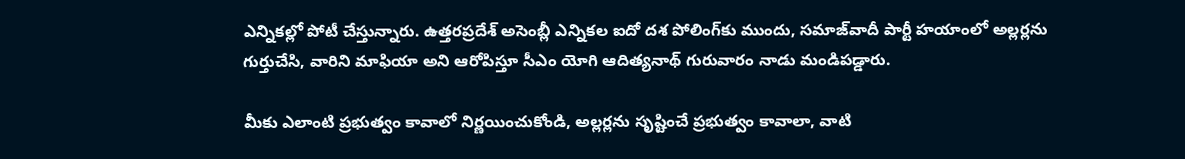ఎన్నికల్లో పోటీ చేస్తున్నారు. ఉత్తరప్రదేశ్ అసెంబ్లీ ఎన్నికల ఐదో దశ పోలింగ్‌కు ముందు, సమాజ్‌వాదీ పార్టీ హయాంలో అల్లర్లను గుర్తుచేసి, వారిని మాఫియా అని ఆరోపిస్తూ సీఎం యోగి ఆదిత్యనాథ్ గురువారం నాడు మండిపడ్డారు.

మీకు ఎలాంటి ప్రభుత్వం కావాలో నిర్ణయించుకోండి, అల్లర్లను సృష్టించే ప్రభుత్వం కావాలా, వాటి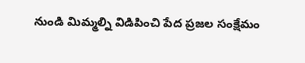నుండి మిమ్మల్ని విడిపించి పేద ప్రజల సంక్షేమం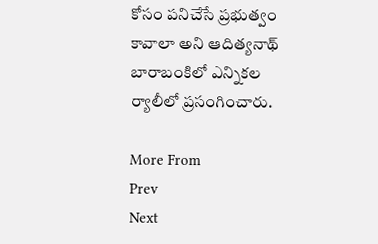కోసం పనిచేసే ప్రభుత్వం కావాలా అని ఆదిత్యనాథ్ బారాబంకిలో ఎన్నికల ర్యాలీలో ప్రసంగించారు.

More From
Prev
Next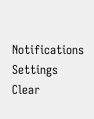Notifications
Settings
Clear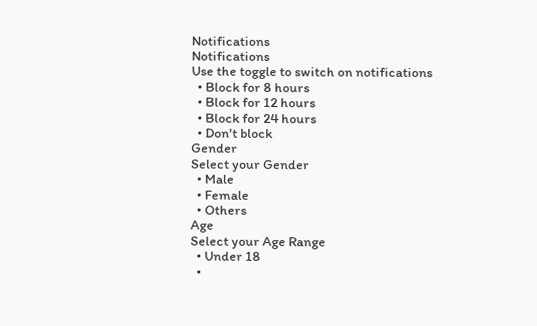Notifications
Notifications
Use the toggle to switch on notifications
  • Block for 8 hours
  • Block for 12 hours
  • Block for 24 hours
  • Don't block
Gender
Select your Gender
  • Male
  • Female
  • Others
Age
Select your Age Range
  • Under 18
  •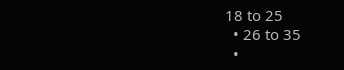18 to 25
  • 26 to 35
  •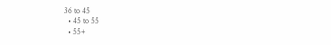36 to 45
  • 45 to 55
  • 55+